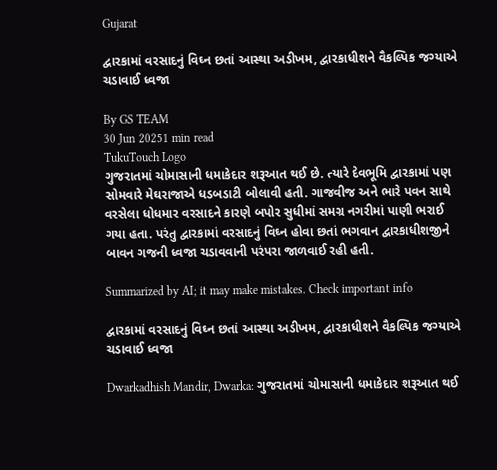Gujarat

દ્વારકામાં વરસાદનું વિઘ્ન છતાં આસ્થા અડીખમ, દ્વારકાધીશને વૈકલ્પિક જગ્યાએ ચડાવાઈ ધ્વજા

By GS TEAM
30 Jun 20251 min read
TukuTouch Logo
ગુજરાતમાં ચોમાસાની ધમાકેદાર શરૂઆત થઈ છે. ત્યારે દેવભૂમિ દ્વારકામાં પણ સોમવારે મેઘરાજાએ ધડબડાટી બોલાવી હતી. ગાજવીજ અને ભારે પવન સાથે વરસેલા ધોધમાર વરસાદને કારણે બપોર સુધીમાં સમગ્ર નગરીમાં પાણી ભરાઈ ગયા હતા. પરંતુ દ્વારકામાં વરસાદનું વિઘ્ન હોવા છતાં ભગવાન દ્વારકાધીશજીને બાવન ગજની ધ્વજા ચડાવવાની પરંપરા જાળવાઈ રહી હતી.

Summarized by AI; it may make mistakes. Check important info

દ્વારકામાં વરસાદનું વિઘ્ન છતાં આસ્થા અડીખમ, દ્વારકાધીશને વૈકલ્પિક જગ્યાએ ચડાવાઈ ધ્વજા

Dwarkadhish Mandir, Dwarka: ગુજરાતમાં ચોમાસાની ધમાકેદાર શરૂઆત થઈ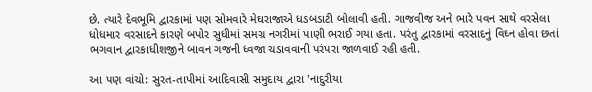છે. ત્યારે દેવભૂમિ દ્વારકામાં પણ સોમવારે મેઘરાજાએ ધડબડાટી બોલાવી હતી. ગાજવીજ અને ભારે પવન સાથે વરસેલા ધોધમાર વરસાદને કારણે બપોર સુધીમાં સમગ્ર નગરીમાં પાણી ભરાઈ ગયા હતા. પરંતુ દ્વારકામાં વરસાદનું વિઘ્ન હોવા છતાં ભગવાન દ્વારકાધીશજીને બાવન ગજની ધ્વજા ચડાવવાની પરંપરા જાળવાઈ રહી હતી.

આ પણ વાંચો: સુરત-તાપીમાં આદિવાસી સમુદાય દ્વારા 'નાદુરીયા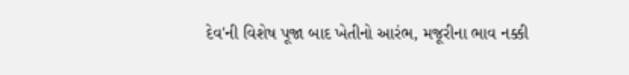દેવ'ની વિશેષ પૂજા બાદ ખેતીનો આરંભ, મજૂરીના ભાવ નક્કી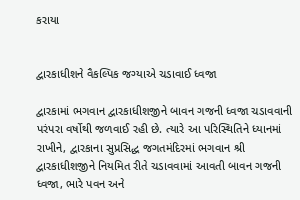કરાયા


દ્વારકાધીશને વૈકલ્પિક જગ્યાએ ચડાવાઈ ધ્વજા

દ્વારકામાં ભગવાન દ્વારકાધીશજીને બાવન ગજની ધ્વજા ચડાવવાની પરંપરા વર્ષોથી જળવાઈ રહી છે. ત્યારે આ પરિસ્થિતિને ધ્યાનમાં રાખીને, દ્વારકાના સુપ્રસિદ્ધ જગતમંદિરમાં ભગવાન શ્રી દ્વારકાધીશજીને નિયમિત રીતે ચડાવવામાં આવતી બાવન ગજની ધ્વજા, ભારે પવન અને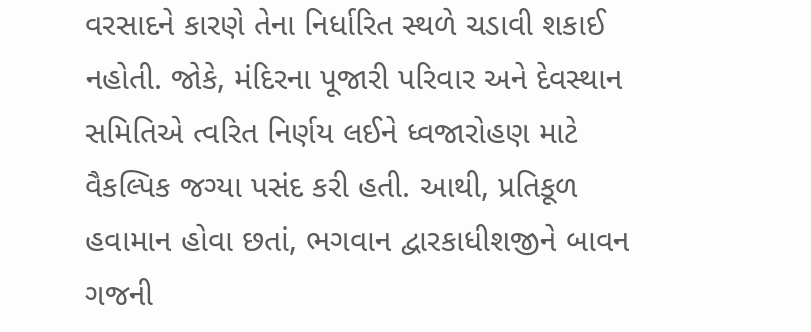વરસાદને કારણે તેના નિર્ધારિત સ્થળે ચડાવી શકાઈ નહોતી. જોકે, મંદિરના પૂજારી પરિવાર અને દેવસ્થાન સમિતિએ ત્વરિત નિર્ણય લઈને ધ્વજારોહણ માટે વૈકલ્પિક જગ્યા પસંદ કરી હતી. આથી, પ્રતિકૂળ હવામાન હોવા છતાં, ભગવાન દ્વારકાધીશજીને બાવન ગજની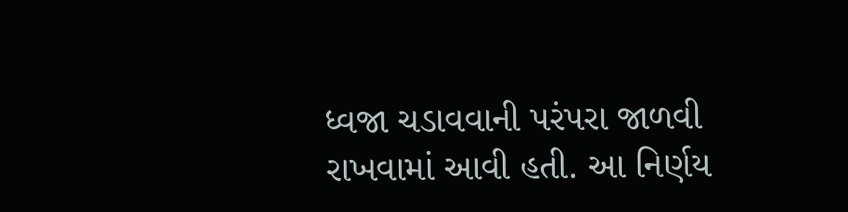ધ્વજા ચડાવવાની પરંપરા જાળવી રાખવામાં આવી હતી. આ નિર્ણય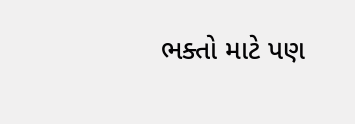ભક્તો માટે પણ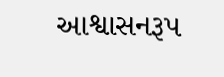આશ્વાસનરૂપ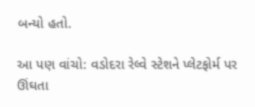બન્યો હતો.

આ પણ વાંચો: વડોદરા રેલ્વે સ્ટેશને પ્લેટફોર્મ પર ઊંઘતા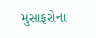મુસાફરોના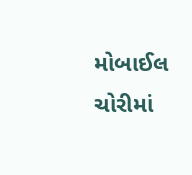મોબાઈલ ચોરીમાં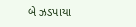બે ઝડપાયા